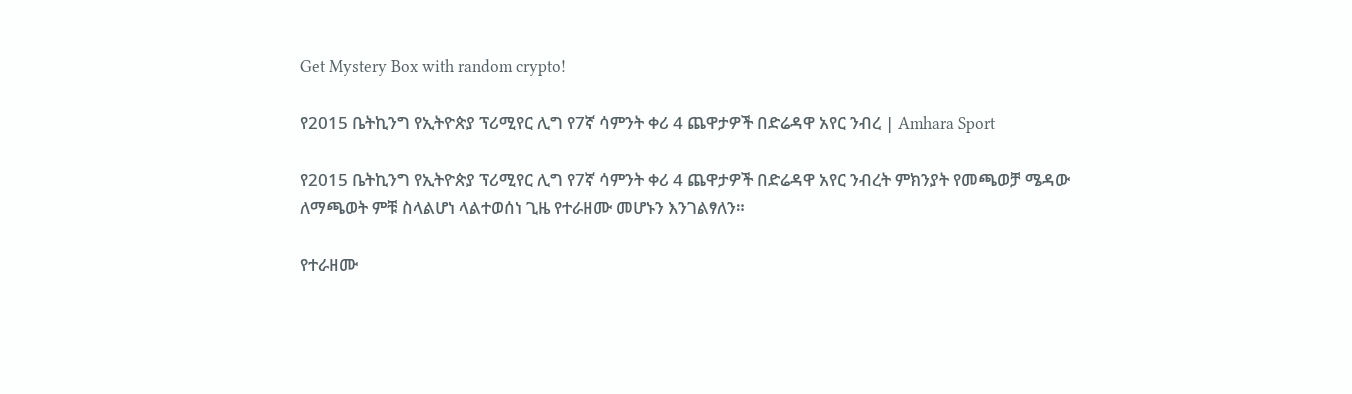Get Mystery Box with random crypto!

የ2015 ቤትኪንግ የኢትዮጵያ ፕሪሚየር ሊግ የ7ኛ ሳምንት ቀሪ 4 ጨዋታዎች በድሬዳዋ አየር ንብረ | Amhara Sport

የ2015 ቤትኪንግ የኢትዮጵያ ፕሪሚየር ሊግ የ7ኛ ሳምንት ቀሪ 4 ጨዋታዎች በድሬዳዋ አየር ንብረት ምክንያት የመጫወቻ ሜዳው ለማጫወት ምቹ ስላልሆነ ላልተወሰነ ጊዜ የተራዘሙ መሆኑን እንገልፃለን።

የተራዘሙ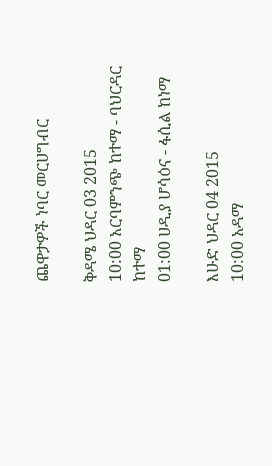ጨዋታዎች ነባር መርሀግብር

ቅዳሜ ህዳር 03 2015
10:00 አርባምንጭ ከተማ - ባህርዳር ከተማ
01:00 ሀዲያ ሆሳዕና - ፋሲል ከነማ

እሁድ ህዳር 04 2015
10:00 አዳማ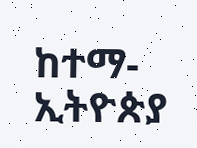ከተማ- ኢትዮጵያ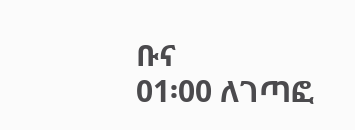ቡና
01፡00 ለገጣፎ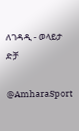ለገዳዲ - ወላይታ ድቻ

@AmharaSport